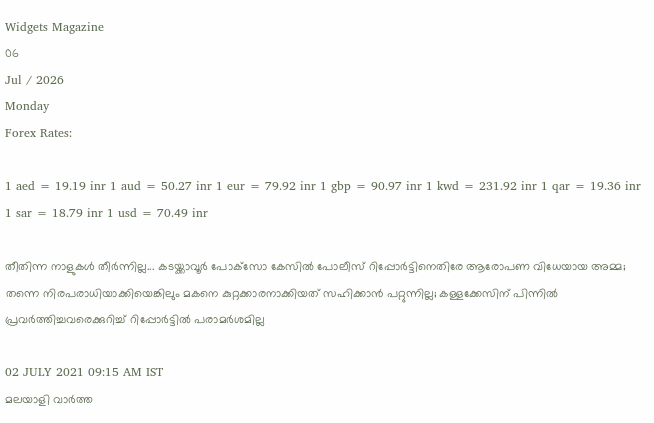Widgets Magazine
06
Jul / 2026
Monday
Forex Rates:

1 aed = 19.19 inr 1 aud = 50.27 inr 1 eur = 79.92 inr 1 gbp = 90.97 inr 1 kwd = 231.92 inr 1 qar = 19.36 inr 1 sar = 18.79 inr 1 usd = 70.49 inr

തീതിന്ന നാളുകള്‍ തീര്‍ന്നില്ല... കടയ്ക്കാവൂര്‍ പോക്‌സോ കേസില്‍ പോലീസ് റിപ്പോര്‍ട്ടിനെതിരേ ആരോപണ വിധേയായ അമ്മ; തന്നെ നിരപരാധിയാക്കിയെങ്കിലും മകനെ കുറ്റക്കാരനാക്കിയത് സഹിക്കാന്‍ പറ്റുന്നില്ല; കള്ളക്കേസിന് പിന്നില്‍ പ്രവര്‍ത്തിച്ചവരെക്കുറിച്ച് റിപ്പോര്‍ട്ടില്‍ പരാമര്‍ശമില്ല

02 JULY 2021 09:15 AM IST
മലയാളി വാര്‍ത്ത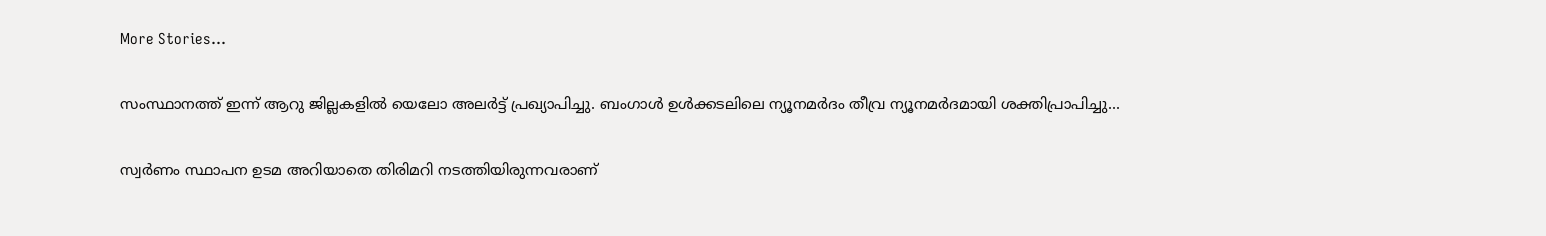More Stories...

സംസ്ഥാനത്ത് ഇന്ന് ആറു ജില്ലകളില്‍ യെലോ അലര്‍ട്ട് പ്രഖ്യാപിച്ചു. ബംഗാള്‍ ഉള്‍ക്കടലിലെ ന്യൂനമര്‍ദം തീവ്ര ന്യൂനമര്‍ദമായി ശക്തിപ്രാപിച്ചു...

സ്വര്‍ണം സ്ഥാപന ഉടമ അറിയാതെ തിരിമറി നടത്തിയിരുന്നവരാണ്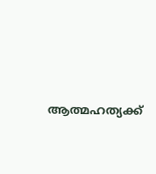ആത്മഹത്യക്ക്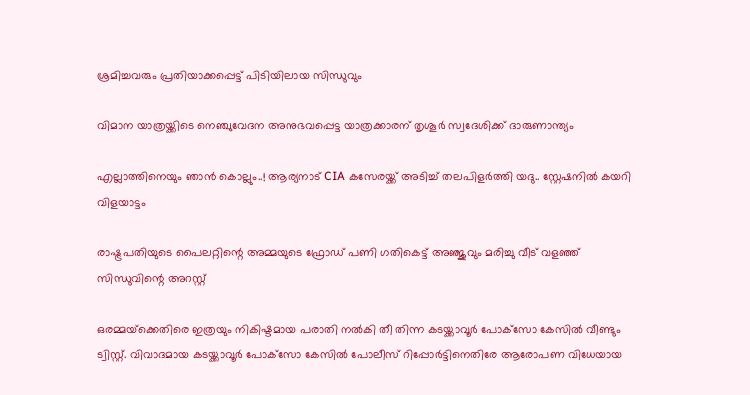ശ്രമിച്ചവരും പ്രതിയാക്കപ്പെട്ട് പിടിയിലായ സിന്ധുവും

വിമാന യാത്രയ്ക്കിടെ നെഞ്ചുവേദന അനുഭവപ്പെട്ട യാത്രക്കാരന് തൃശൂര്‍ സ്വദേശിക്ക് ദാരുണാന്ത്യം

എല്ലാത്തിനെയും ഞാൻ കൊല്ലും..! ആര്യനാട് CIA കസേരയ്ക്ക് അടിച്ച് തലപിളർത്തി യദു.. സ്റ്റേഷനിൽ കയറി വിളയാട്ടം

രാഷ്ട്രപതിയുടെ പൈലറ്റിന്റെ അമ്മയുടെ ഫ്രോഡ് പണി ഗതികെട്ട് അഞ്ജുവും മരിച്ചു വീട് വളഞ്ഞ് സിന്ധുവിന്റെ അറസ്റ്റ്

ഒരമ്മയ്‌ക്കെതിരെ ഇത്രയും നികിഷ്ടമായ പരാതി നല്‍കി തീ തിന്ന കടയ്ക്കാവൂര്‍ പോക്‌സോ കേസില്‍ വീണ്ടും ട്വിസ്റ്റ്. വിവാദമായ കടയ്ക്കാവൂര്‍ പോക്‌സോ കേസില്‍ പോലീസ് റിപ്പോര്‍ട്ടിനെതിരേ ആരോപണ വിധേയായ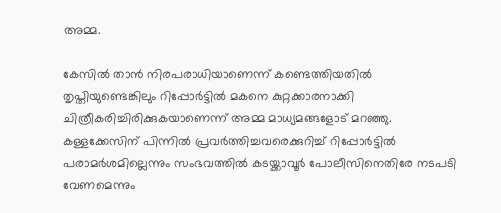അമ്മ.

കേസില്‍ താന്‍ നിരപരാധിയാണെന്ന് കണ്ടെത്തിയതില്‍ തൃപ്തിയുണ്ടെങ്കിലും റിപ്പോര്‍ട്ടില്‍ മകനെ കുറ്റക്കാരനാക്കി ചിത്രീകരിച്ചിരിക്കുകയാണെന്ന് അമ്മ മാധ്യമങ്ങളോട് മറഞ്ഞു. കള്ളക്കേസിന് പിന്നില്‍ പ്രവര്‍ത്തിച്ചവരെക്കുറിച്ച് റിപ്പോര്‍ട്ടില്‍ പരാമര്‍ശമില്ലെന്നും സംഭവത്തില്‍ കടയ്ക്കാവൂര്‍ പോലീസിനെതിരേ നടപടി വേണമെന്നും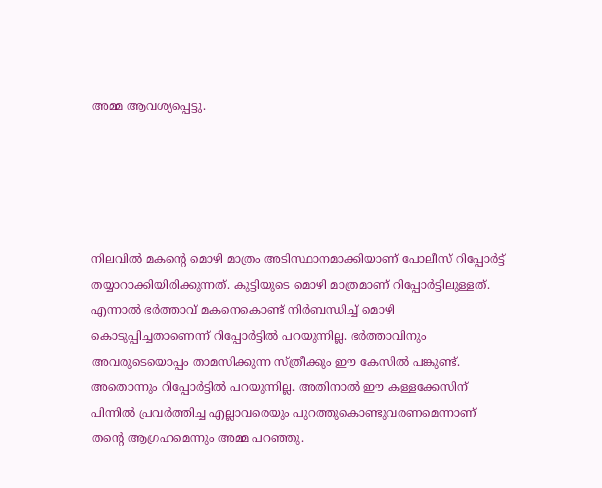അമ്മ ആവശ്യപ്പെട്ടു.





നിലവില്‍ മകന്റെ മൊഴി മാത്രം അടിസ്ഥാനമാക്കിയാണ് പോലീസ് റിപ്പോര്‍ട്ട് തയ്യാറാക്കിയിരിക്കുന്നത്. കുട്ടിയുടെ മൊഴി മാത്രമാണ് റിപ്പോര്‍ട്ടിലുള്ളത്. എന്നാല്‍ ഭര്‍ത്താവ് മകനെകൊണ്ട് നിര്‍ബന്ധിച്ച് മൊഴി കൊടുപ്പിച്ചതാണെന്ന് റിപ്പോര്‍ട്ടില്‍ പറയുന്നില്ല. ഭര്‍ത്താവിനും അവരുടെയൊപ്പം താമസിക്കുന്ന സ്ത്രീക്കും ഈ കേസില്‍ പങ്കുണ്ട്. അതൊന്നും റിപ്പോര്‍ട്ടില്‍ പറയുന്നില്ല. അതിനാല്‍ ഈ കള്ളക്കേസിന് പിന്നില്‍ പ്രവര്‍ത്തിച്ച എല്ലാവരെയും പുറത്തുകൊണ്ടുവരണമെന്നാണ് തന്റെ ആഗ്രഹമെന്നും അമ്മ പറഞ്ഞു.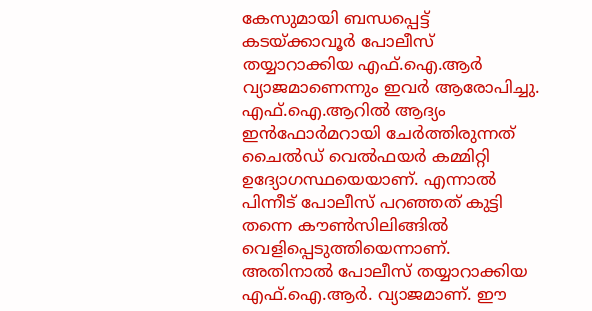കേസുമായി ബന്ധപ്പെട്ട് കടയ്ക്കാവൂര്‍ പോലീസ് തയ്യാറാക്കിയ എഫ്.ഐ.ആര്‍ വ്യാജമാണെന്നും ഇവര്‍ ആരോപിച്ചു. എഫ്.ഐ.ആറില്‍ ആദ്യം ഇന്‍ഫോര്‍മറായി ചേര്‍ത്തിരുന്നത് ചൈല്‍ഡ് വെല്‍ഫയര്‍ കമ്മിറ്റി ഉദ്യോഗസ്ഥയെയാണ്. എന്നാല്‍ പിന്നീട് പോലീസ് പറഞ്ഞത് കുട്ടി തന്നെ കൗണ്‍സിലിങ്ങില്‍ വെളിപ്പെടുത്തിയെന്നാണ്. അതിനാല്‍ പോലീസ് തയ്യാറാക്കിയ എഫ്.ഐ.ആര്‍. വ്യാജമാണ്. ഈ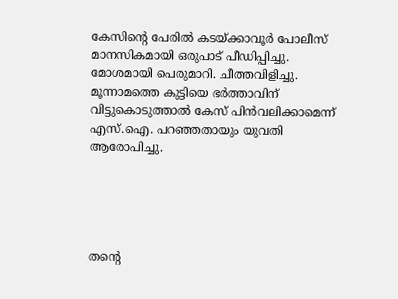കേസിന്റെ പേരില്‍ കടയ്ക്കാവൂര്‍ പോലീസ് മാനസികമായി ഒരുപാട് പീഡിപ്പിച്ചു. മോശമായി പെരുമാറി. ചീത്തവിളിച്ചു. മൂന്നാമത്തെ കുട്ടിയെ ഭര്‍ത്താവിന് വിട്ടുകൊടുത്താല്‍ കേസ് പിന്‍വലിക്കാമെന്ന് എസ്.ഐ. പറഞ്ഞതായും യുവതി ആരോപിച്ചു.





തന്റെ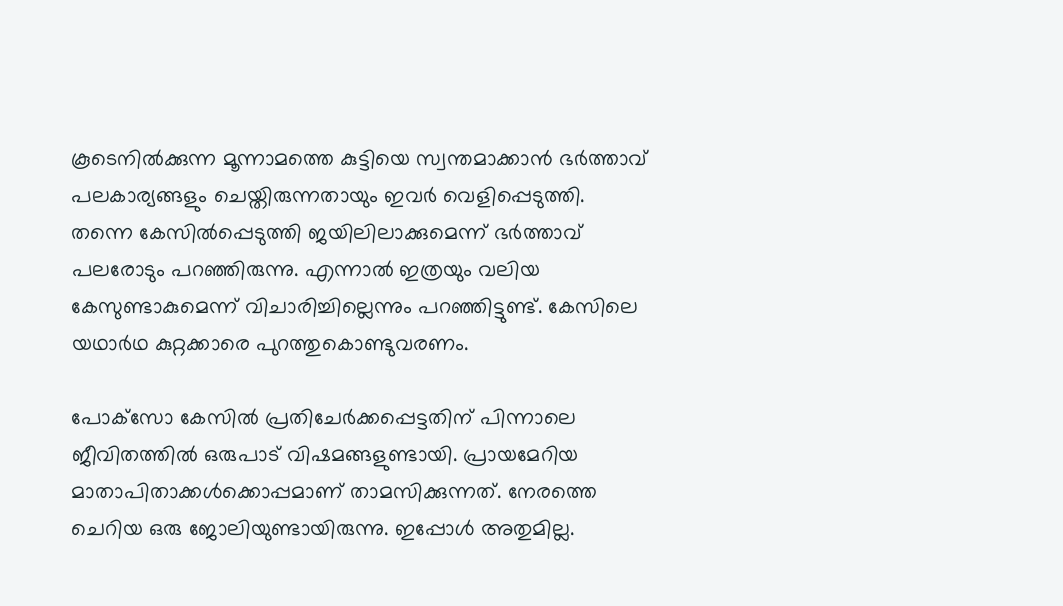കൂടെനില്‍ക്കുന്ന മൂന്നാമത്തെ കുട്ടിയെ സ്വന്തമാക്കാന്‍ ഭര്‍ത്താവ് പലകാര്യങ്ങളും ചെയ്തിരുന്നതായും ഇവര്‍ വെളിപ്പെടുത്തി. തന്നെ കേസില്‍പ്പെടുത്തി ജയിലിലാക്കുമെന്ന് ഭര്‍ത്താവ് പലരോടും പറഞ്ഞിരുന്നു. എന്നാല്‍ ഇത്രയും വലിയ കേസുണ്ടാകുമെന്ന് വിചാരിച്ചില്ലെന്നും പറഞ്ഞിട്ടുണ്ട്. കേസിലെ യഥാര്‍ഥ കുറ്റക്കാരെ പുറത്തുകൊണ്ടുവരണം.

പോക്‌സോ കേസില്‍ പ്രതിചേര്‍ക്കപ്പെട്ടതിന് പിന്നാലെ ജീവിതത്തില്‍ ഒരുപാട് വിഷമങ്ങളുണ്ടായി. പ്രായമേറിയ മാതാപിതാക്കള്‍ക്കൊപ്പമാണ് താമസിക്കുന്നത്. നേരത്തെ ചെറിയ ഒരു ജോലിയുണ്ടായിരുന്നു. ഇപ്പോള്‍ അതുമില്ല.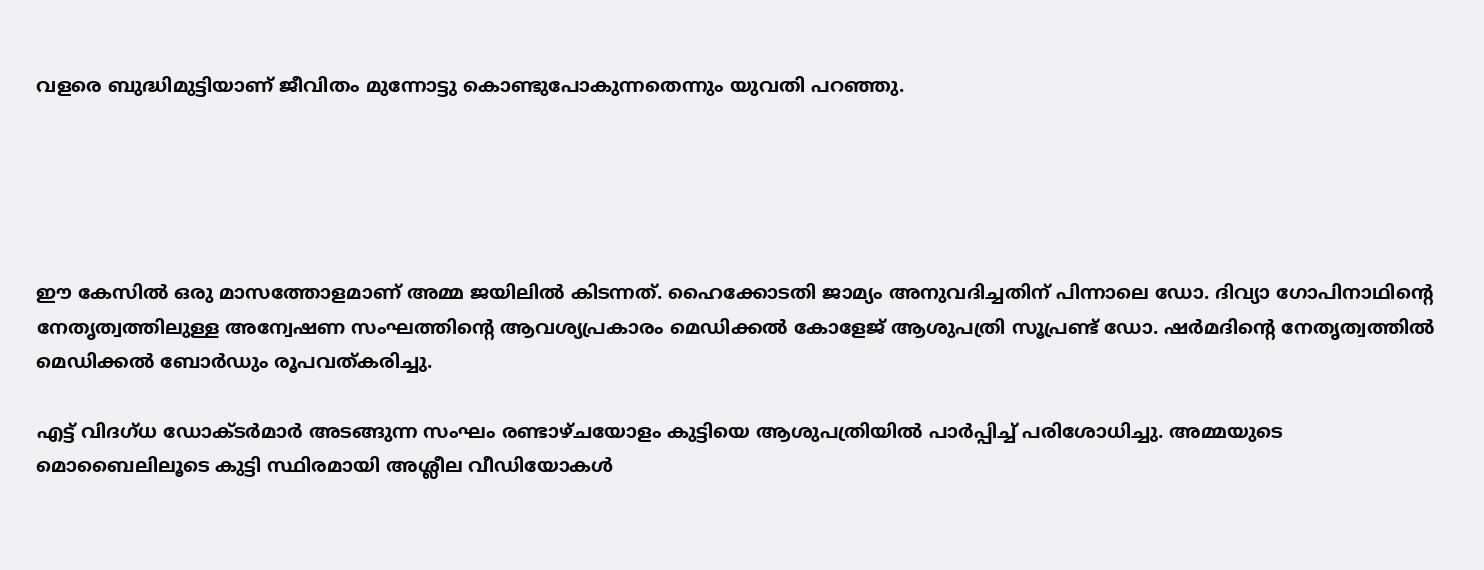വളരെ ബുദ്ധിമുട്ടിയാണ് ജീവിതം മുന്നോട്ടു കൊണ്ടുപോകുന്നതെന്നും യുവതി പറഞ്ഞു.





ഈ കേസില്‍ ഒരു മാസത്തോളമാണ് അമ്മ ജയിലില്‍ കിടന്നത്. ഹൈക്കോടതി ജാമ്യം അനുവദിച്ചതിന് പിന്നാലെ ഡോ. ദിവ്യാ ഗോപിനാഥിന്റെ നേതൃത്വത്തിലുള്ള അന്വേഷണ സംഘത്തിന്റെ ആവശ്യപ്രകാരം മെഡിക്കല്‍ കോളേജ് ആശുപത്രി സൂപ്രണ്ട് ഡോ. ഷര്‍മദിന്റെ നേതൃത്വത്തില്‍ മെഡിക്കല്‍ ബോര്‍ഡും രൂപവത്കരിച്ചു.

എട്ട് വിദഗ്ധ ഡോക്ടര്‍മാര്‍ അടങ്ങുന്ന സംഘം രണ്ടാഴ്ചയോളം കുട്ടിയെ ആശുപത്രിയില്‍ പാര്‍പ്പിച്ച് പരിശോധിച്ചു. അമ്മയുടെ മൊബൈലിലൂടെ കുട്ടി സ്ഥിരമായി അശ്ലീല വീഡിയോകള്‍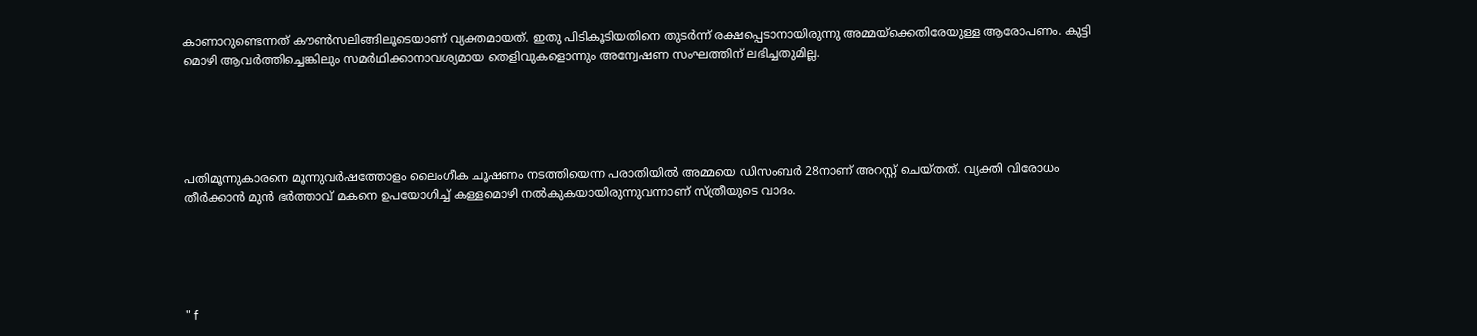കാണാറുണ്ടെന്നത് കൗണ്‍സലിങ്ങിലൂടെയാണ് വ്യക്തമായത്. ഇതു പിടികൂടിയതിനെ തുടര്‍ന്ന് രക്ഷപ്പെടാനായിരുന്നു അമ്മയ്‌ക്കെതിരേയുള്ള ആരോപണം. കുട്ടി മൊഴി ആവര്‍ത്തിച്ചെങ്കിലും സമര്‍ഥിക്കാനാവശ്യമായ തെളിവുകളൊന്നും അന്വേഷണ സംഘത്തിന് ലഭിച്ചതുമില്ല.





പതിമൂന്നുകാരനെ മൂന്നുവര്‍ഷത്തോളം ലൈംഗീക ചൂഷണം നടത്തിയെന്ന പരാതിയില്‍ അമ്മയെ ഡിസംബര്‍ 28നാണ് അറസ്റ്റ് ചെയ്തത്. വ്യക്തി വിരോധം തീര്‍ക്കാന്‍ മുന്‍ ഭര്‍ത്താവ് മകനെ ഉപയോഗിച്ച് കള്ളമൊഴി നല്‍കുകയായിരുന്നുവന്നാണ് സ്ത്രീയുടെ വാദം.





" f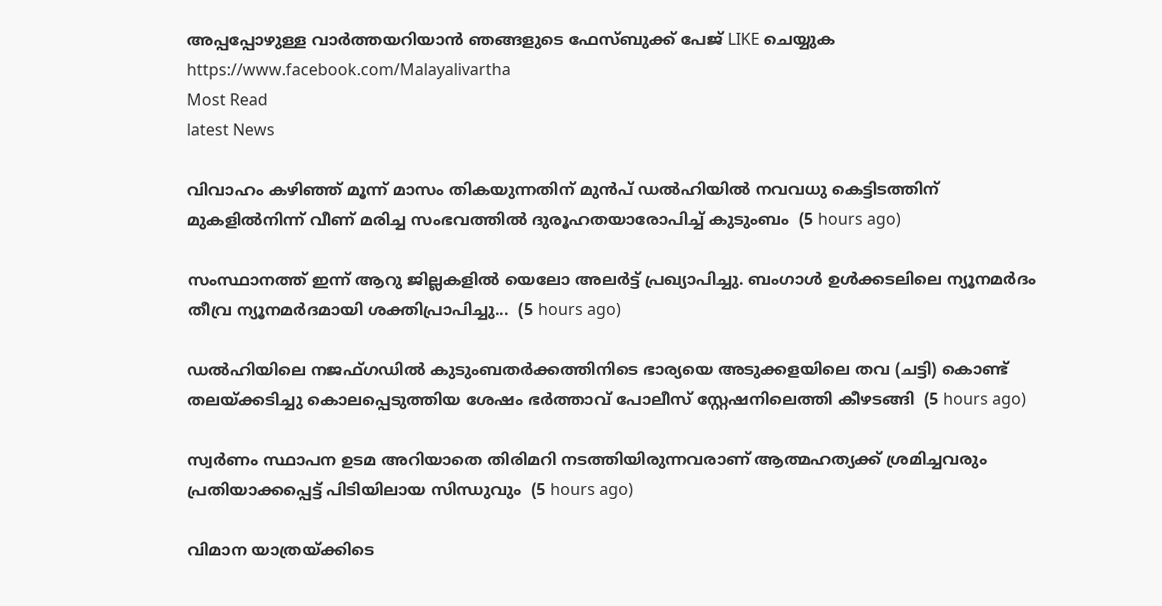അപ്പപ്പോഴുള്ള വാര്‍ത്തയറിയാന്‍ ഞങ്ങളുടെ ഫേസ്‌ബുക്ക്‌ പേജ് LIKE ചെയ്യുക
https://www.facebook.com/Malayalivartha
Most Read
latest News

വിവാഹം കഴിഞ്ഞ് മൂന്ന് മാസം തികയുന്നതിന് മുൻപ് ഡൽഹിയിൽ നവവധു കെട്ടിടത്തിന് മുകളിൽനിന്ന് വീണ് മരിച്ച സംഭവത്തിൽ ദുരൂഹതയാരോപിച്ച് കുടുംബം  (5 hours ago)

സംസ്ഥാനത്ത് ഇന്ന് ആറു ജില്ലകളില്‍ യെലോ അലര്‍ട്ട് പ്രഖ്യാപിച്ചു. ബംഗാള്‍ ഉള്‍ക്കടലിലെ ന്യൂനമര്‍ദം തീവ്ര ന്യൂനമര്‍ദമായി ശക്തിപ്രാപിച്ചു...  (5 hours ago)

ഡൽഹിയിലെ നജഫ്ഗഡിൽ കുടുംബതർക്കത്തിനിടെ ഭാര്യയെ അടുക്കളയിലെ തവ (ചട്ടി) കൊണ്ട് തലയ്ക്കടിച്ചു കൊലപ്പെടുത്തിയ ശേഷം ഭർത്താവ് പോലീസ് സ്റ്റേഷനിലെത്തി കീഴടങ്ങി  (5 hours ago)

സ്വര്‍ണം സ്ഥാപന ഉടമ അറിയാതെ തിരിമറി നടത്തിയിരുന്നവരാണ് ആത്മഹത്യക്ക് ശ്രമിച്ചവരും പ്രതിയാക്കപ്പെട്ട് പിടിയിലായ സിന്ധുവും  (5 hours ago)

വിമാന യാത്രയ്ക്കിടെ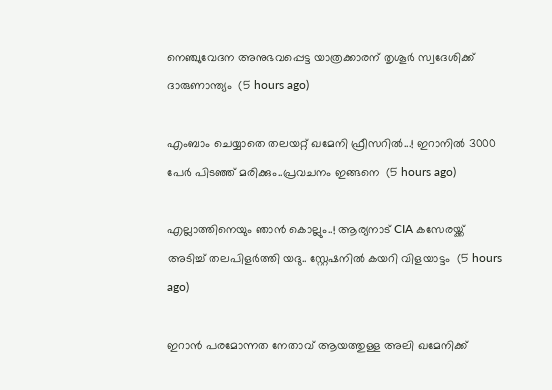നെഞ്ചുവേദന അനുഭവപ്പെട്ട യാത്രക്കാരന് തൃശൂര്‍ സ്വദേശിക്ക് ദാരുണാന്ത്യം  (5 hours ago)

എംബാം ചെയ്യാതെ തലയറ്റ് ഖമേനി ഫ്രീസറിൽ...! ഇറാനിൽ 3000 പേർ പിടഞ്ഞ് മരിക്കും..പ്രവചനം ഇങ്ങനെ  (5 hours ago)

എല്ലാത്തിനെയും ഞാൻ കൊല്ലും..! ആര്യനാട് CIA കസേരയ്ക്ക് അടിച്ച് തലപിളർത്തി യദു.. സ്റ്റേഷനിൽ കയറി വിളയാട്ടം  (5 hours ago)

ഇറാന്‍ പരമോന്നത നേതാവ് ആയത്തുള്ള അലി ഖമേനിക്ക്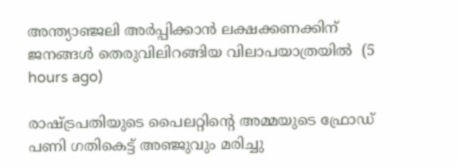അന്ത്യാഞ്ജലി അര്‍പ്പിക്കാന്‍ ലക്ഷക്കണക്കിന് ജനങ്ങള്‍ തെരുവിലിറങ്ങിയ വിലാപയാത്രയില്‍  (5 hours ago)

രാഷ്ട്രപതിയുടെ പൈലറ്റിന്റെ അമ്മയുടെ ഫ്രോഡ് പണി ഗതികെട്ട് അഞ്ജുവും മരിച്ചു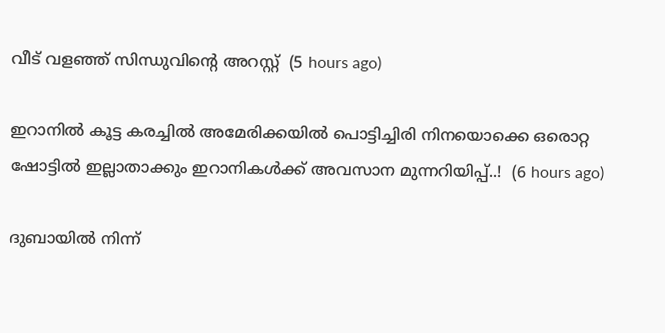വീട് വളഞ്ഞ് സിന്ധുവിന്റെ അറസ്റ്റ്  (5 hours ago)

ഇറാനിൽ കൂട്ട കരച്ചിൽ അമേരിക്കയിൽ പൊട്ടിച്ചിരി നിനയൊക്കെ ഒരൊറ്റ ഷോട്ടിൽ ഇല്ലാതാക്കും ഇറാനികൾക്ക് അവസാന മുന്നറിയിപ്പ്..!  (6 hours ago)

ദുബായിൽ നിന്ന്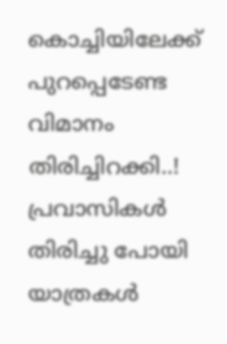കൊച്ചിയിലേക്ക് പുറപ്പെടേണ്ട വിമാനം തിരിച്ചിറക്കി..! പ്രവാസികൾ തിരിച്ചു പോയി യാത്രകൾ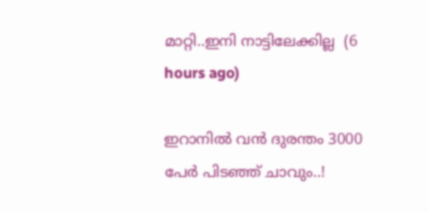മാറ്റി..ഇനി നാട്ടിലേക്കില്ല  (6 hours ago)

ഇറാനിൽ വൻ ദുരന്തം 3000 പേർ പിടഞ്ഞ് ചാവും..!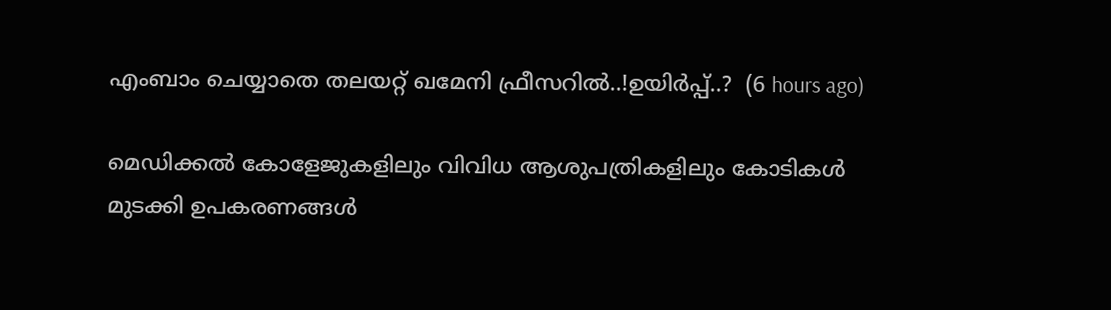എംബാം ചെയ്യാതെ തലയറ്റ് ഖമേനി ഫ്രീസറിൽ..!ഉയിർപ്പ്..?  (6 hours ago)

മെഡിക്കൽ കോളേജുകളിലും വിവിധ ആശുപത്രികളിലും കോടികൾ മുടക്കി ഉപകരണങ്ങൾ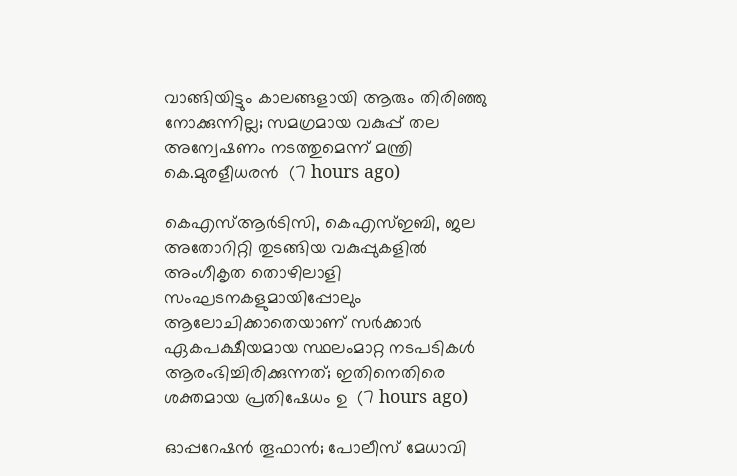വാങ്ങിയിട്ടും കാലങ്ങളായി ആരും തിരിഞ്ഞു നോക്കുന്നില്ല; സമഗ്രമായ വകുപ്പ് തല അന്വേഷണം നടത്തുമെന്ന് മന്ത്രി കെ.മുരളീധരൻ  (7 hours ago)

കെഎസ്ആർടിസി, കെഎസ്ഇബി, ജല അതോറിറ്റി തുടങ്ങിയ വകുപ്പുകളിൽ അംഗീകൃത തൊഴിലാളി സംഘടനകളുമായിപ്പോലും ആലോചിക്കാതെയാണ് സർക്കാർ ഏകപക്ഷീയമായ സ്ഥലംമാറ്റ നടപടികൾ ആരംഭിച്ചിരിക്കുന്നത്; ഇതിനെതിരെ ശക്തമായ പ്രതിഷേധം ഉ  (7 hours ago)

ഓപ്പറേഷൻ തൂഫാൻ; പോലീസ് മേധാവി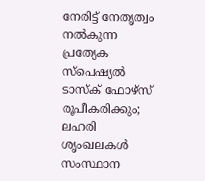നേരിട്ട്‌ നേതൃത്വം നൽകുന്ന പ്രത്യേക സ്പെഷ്യൽ ടാസ്‌ക് ഫോഴ്‌സ് രൂപീകരിക്കും; ലഹരി ശൃംഖലകൾ സംസ്ഥാന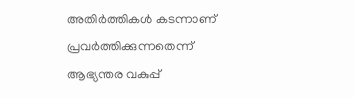അതിർത്തികൾ കടന്നാണ് പ്രവർത്തിക്കുന്നതെന്ന് ആഭ്യന്തര വകുപ്പ്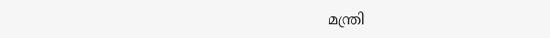മന്ത്രി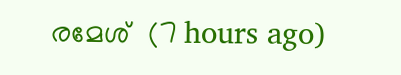രമേശ്  (7 hours ago)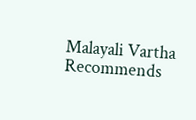Malayali Vartha Recommends